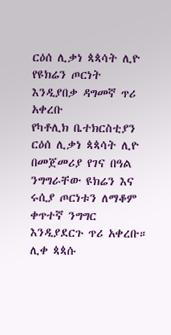ርዕሰ ሊቃነ ጳጳሳት ሊዮ የዩክሬን ጦርነት እንዲያበቃ ዳግመኛ ጥሪ አቀረቡ
የካቶሊክ ቤተክርስቲያን ርዕሰ ሊቃነ ጳጳሳት ሊዮ በመጀመሪያ የገና በዓል ንግግራቸው ዩክሬን እና ሩሲያ ጦርነቱን ለማቆም ቀጥተኛ ንግግር እንዲያደርጉ ጥሪ አቀረቡ።
ሊቀ ጳጳሱ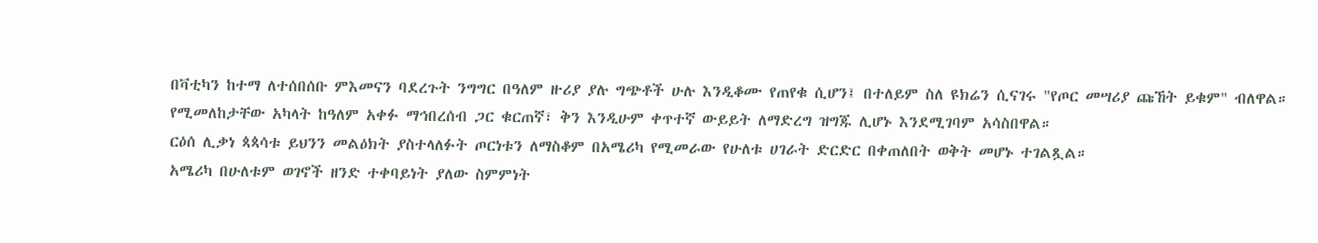በቫቲካን ከተማ ለተሰበሰቡ ምእመናን ባደረጉት ንግግር በዓለም ዙሪያ ያሉ ግጭቶች ሁሉ እንዲቆሙ የጠየቁ ሲሆን፤ በተለይም ስለ ዩክሬን ሲናገሩ "የጦር መሣሪያ ጩኸት ይቁም" ብለዋል።
የሚመለከታቸው አካላት ከዓለም አቀፉ ማኅበረሰብ ጋር ቁርጠኛ፣ ቅን እንዲሁም ቀጥተኛ ውይይት ለማድረግ ዝግጁ ሊሆኑ እንደሚገባም አሳስበዋል።
ርዕሰ ሊቃነ ጳጳሳቱ ይህንን መልዕክት ያስተላለፉት ጦርነቱን ለማስቆም በአሜሪካ የሚመራው የሁለቱ ሀገራት ድርድር በቀጠለበት ወቅት መሆኑ ተገልጿል።
አሜሪካ በሁለቱም ወገኖች ዘንድ ተቀባይነት ያለው ስምምነት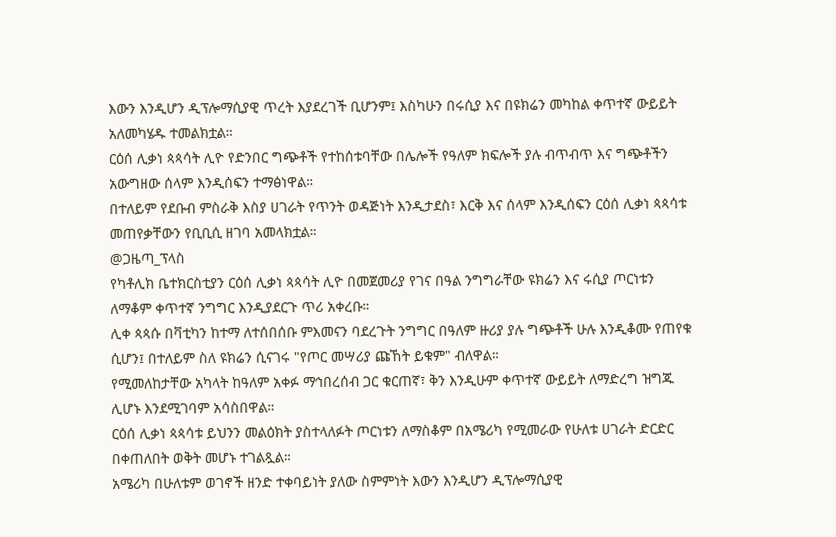እውን እንዲሆን ዲፕሎማሲያዊ ጥረት እያደረገች ቢሆንም፤ እስካሁን በሩሲያ እና በዩክሬን መካከል ቀጥተኛ ውይይት አለመካሄዱ ተመልክቷል።
ርዕሰ ሊቃነ ጳጳሳት ሊዮ የድንበር ግጭቶች የተከሰቱባቸው በሌሎች የዓለም ክፍሎች ያሉ ብጥብጥ እና ግጭቶችን አውግዘው ሰላም እንዲሰፍን ተማፅነዋል።
በተለይም የደቡብ ምስራቅ እስያ ሀገራት የጥንት ወዳጅነት እንዲታደስ፣ እርቅ እና ሰላም እንዲሰፍን ርዕሰ ሊቃነ ጳጳሳቱ መጠየቃቸውን የቢቢሲ ዘገባ አመላክቷል።
@ጋዜጣ_ፕላስ
የካቶሊክ ቤተክርስቲያን ርዕሰ ሊቃነ ጳጳሳት ሊዮ በመጀመሪያ የገና በዓል ንግግራቸው ዩክሬን እና ሩሲያ ጦርነቱን ለማቆም ቀጥተኛ ንግግር እንዲያደርጉ ጥሪ አቀረቡ።
ሊቀ ጳጳሱ በቫቲካን ከተማ ለተሰበሰቡ ምእመናን ባደረጉት ንግግር በዓለም ዙሪያ ያሉ ግጭቶች ሁሉ እንዲቆሙ የጠየቁ ሲሆን፤ በተለይም ስለ ዩክሬን ሲናገሩ "የጦር መሣሪያ ጩኸት ይቁም" ብለዋል።
የሚመለከታቸው አካላት ከዓለም አቀፉ ማኅበረሰብ ጋር ቁርጠኛ፣ ቅን እንዲሁም ቀጥተኛ ውይይት ለማድረግ ዝግጁ ሊሆኑ እንደሚገባም አሳስበዋል።
ርዕሰ ሊቃነ ጳጳሳቱ ይህንን መልዕክት ያስተላለፉት ጦርነቱን ለማስቆም በአሜሪካ የሚመራው የሁለቱ ሀገራት ድርድር በቀጠለበት ወቅት መሆኑ ተገልጿል።
አሜሪካ በሁለቱም ወገኖች ዘንድ ተቀባይነት ያለው ስምምነት እውን እንዲሆን ዲፕሎማሲያዊ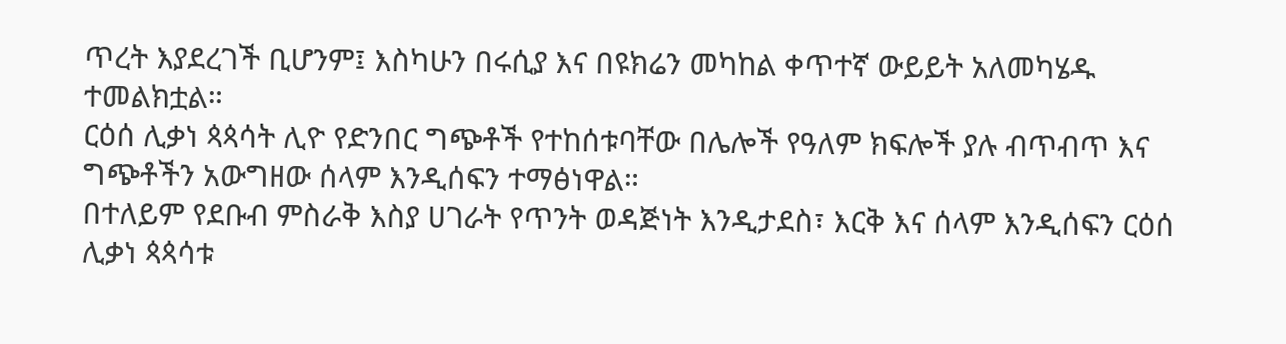ጥረት እያደረገች ቢሆንም፤ እስካሁን በሩሲያ እና በዩክሬን መካከል ቀጥተኛ ውይይት አለመካሄዱ ተመልክቷል።
ርዕሰ ሊቃነ ጳጳሳት ሊዮ የድንበር ግጭቶች የተከሰቱባቸው በሌሎች የዓለም ክፍሎች ያሉ ብጥብጥ እና ግጭቶችን አውግዘው ሰላም እንዲሰፍን ተማፅነዋል።
በተለይም የደቡብ ምስራቅ እስያ ሀገራት የጥንት ወዳጅነት እንዲታደስ፣ እርቅ እና ሰላም እንዲሰፍን ርዕሰ ሊቃነ ጳጳሳቱ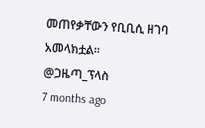መጠየቃቸውን የቢቢሲ ዘገባ አመላክቷል።
@ጋዜጣ_ፕላስ
7 months ago